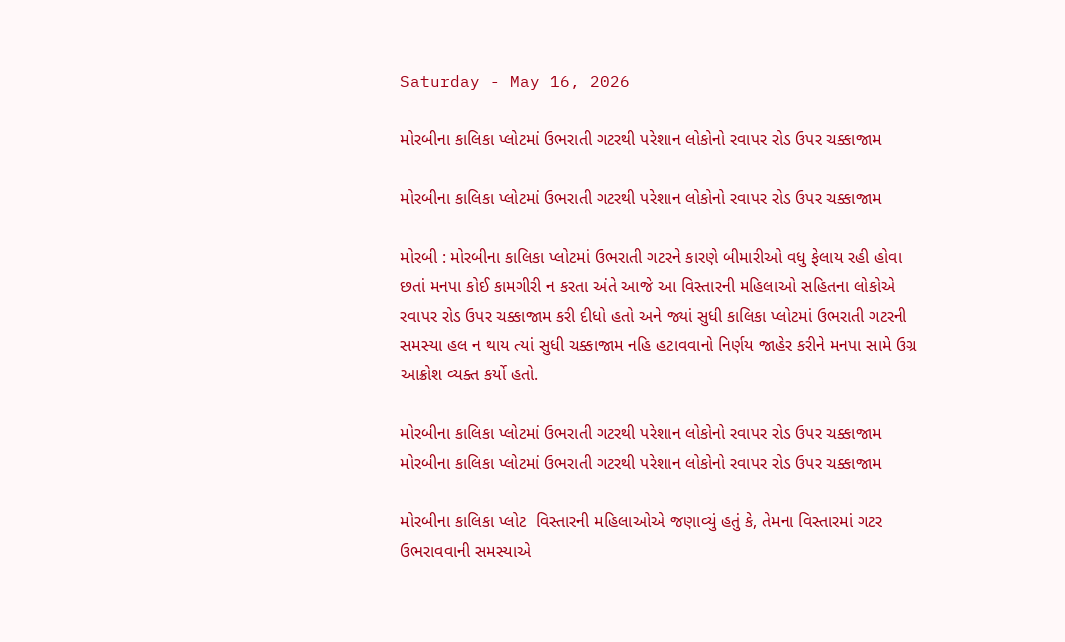Saturday - May 16, 2026

મોરબીના કાલિકા પ્લોટમાં ઉભરાતી ગટરથી પરેશાન લોકોનો રવાપર રોડ ઉપર ચક્કાજામ

મોરબીના કાલિકા પ્લોટમાં ઉભરાતી ગટરથી પરેશાન લોકોનો રવાપર રોડ ઉપર ચક્કાજામ

મોરબી : મોરબીના કાલિકા પ્લોટમાં ઉભરાતી ગટરને કારણે બીમારીઓ વધુ ફેલાય રહી હોવા છતાં મનપા કોઈ કામગીરી ન કરતા અંતે આજે આ વિસ્તારની મહિલાઓ સહિતના લોકોએ રવાપર રોડ ઉપર ચક્કાજામ કરી દીધો હતો અને જ્યાં સુધી કાલિકા પ્લોટમાં ઉભરાતી ગટરની સમસ્યા હલ ન થાય ત્યાં સુધી ચક્કાજામ નહિ હટાવવાનો નિર્ણય જાહેર કરીને મનપા સામે ઉગ્ર આક્રોશ વ્યક્ત કર્યો હતો.

મોરબીના કાલિકા પ્લોટમાં ઉભરાતી ગટરથી પરેશાન લોકોનો રવાપર રોડ ઉપર ચક્કાજામ
મોરબીના કાલિકા પ્લોટમાં ઉભરાતી ગટરથી પરેશાન લોકોનો રવાપર રોડ ઉપર ચક્કાજામ

મોરબીના કાલિકા પ્લોટ  વિસ્તારની મહિલાઓએ જણાવ્યું હતું કે, તેમના વિસ્તારમાં ગટર ઉભરાવવાની સમસ્યાએ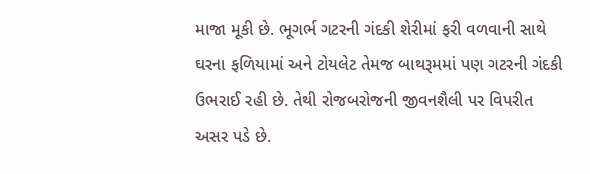માજા મૂકી છે. ભૂગર્ભ ગટરની ગંદકી શેરીમાં ફરી વળવાની સાથે ઘરના ફળિયામાં અને ટોયલેટ તેમજ બાથરૂમમાં પણ ગટરની ગંદકી ઉભરાઈ રહી છે. તેથી રોજબરોજની જીવનશૈલી પર વિપરીત અસર પડે છે.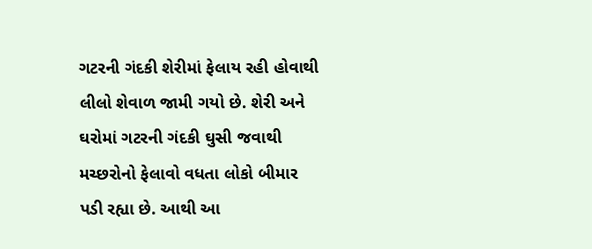ગટરની ગંદકી શેરીમાં ફેલાય રહી હોવાથી  લીલો શેવાળ જામી ગયો છે. શેરી અને ઘરોમાં ગટરની ગંદકી ઘુસી જવાથી મચ્છરોનો ફેલાવો વધતા લોકો બીમાર પડી રહ્યા છે. આથી આ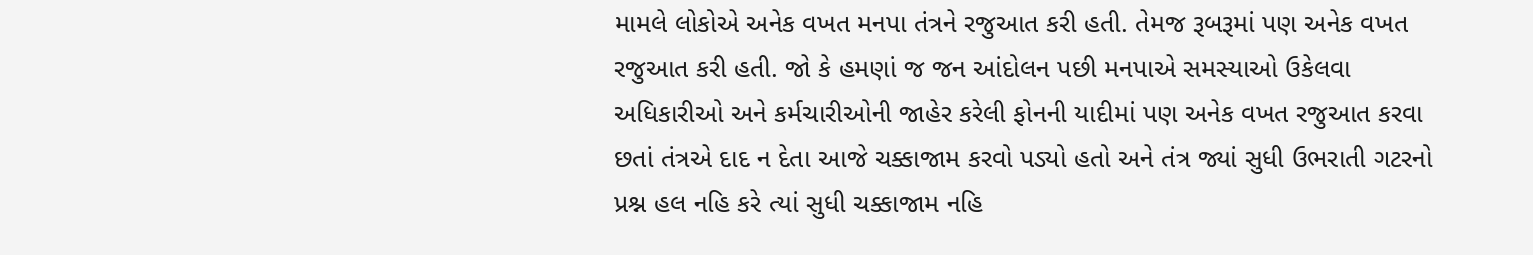મામલે લોકોએ અનેક વખત મનપા તંત્રને રજુઆત કરી હતી. તેમજ રૂબરૂમાં પણ અનેક વખત રજુઆત કરી હતી. જો કે હમણાં જ જન આંદોલન પછી મનપાએ સમસ્યાઓ ઉકેલવા અધિકારીઓ અને કર્મચારીઓની જાહેર કરેલી ફોનની યાદીમાં પણ અનેક વખત રજુઆત કરવા છતાં તંત્રએ દાદ ન દેતા આજે ચક્કાજામ કરવો પડ્યો હતો અને તંત્ર જ્યાં સુધી ઉભરાતી ગટરનો પ્રશ્ન હલ નહિ કરે ત્યાં સુધી ચક્કાજામ નહિ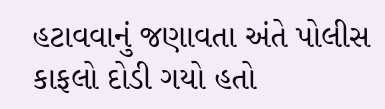હટાવવાનું જણાવતા અંતે પોલીસ કાફલો દોડી ગયો હતો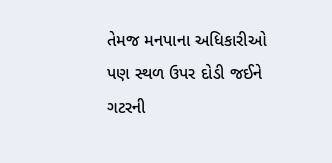તેમજ મનપાના અધિકારીઓ પણ સ્થળ ઉપર દોડી જઈને ગટરની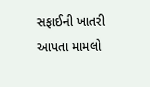સફાઈની ખાતરી આપતા મામલો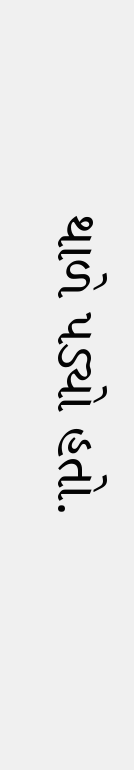થાળે પડ્યો હતો.